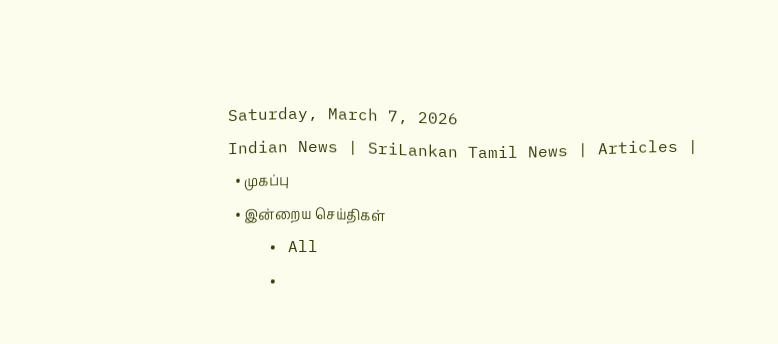Saturday, March 7, 2026
Indian News | SriLankan Tamil News | Articles |
  • முகப்பு
  • இன்றைய செய்திகள்
    • All
    •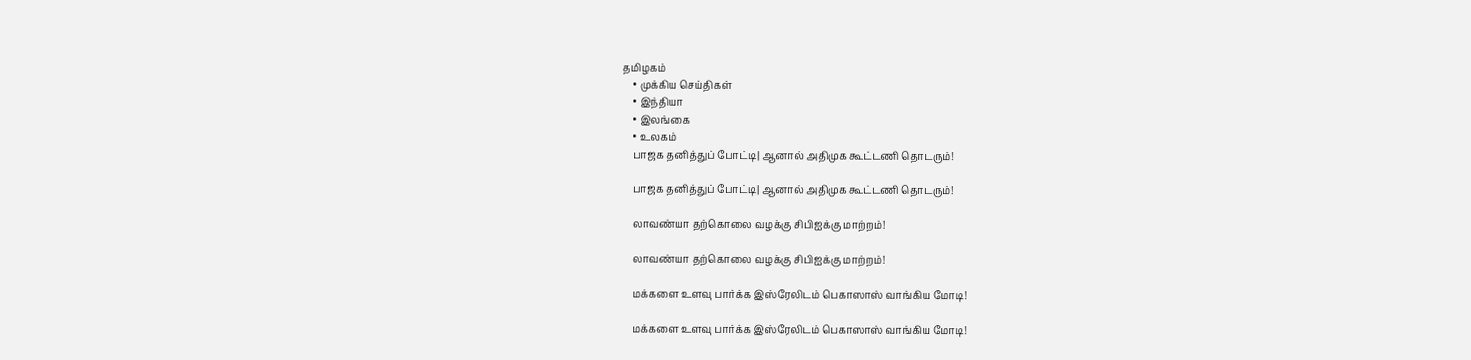தமிழகம்
    • முக்கிய செய்திகள்
    • இந்தியா
    • இலங்கை
    • உலகம்
    பாஜக தனித்துப் போட்டி| ஆனால் அதிமுக கூட்டணி தொடரும்!

    பாஜக தனித்துப் போட்டி| ஆனால் அதிமுக கூட்டணி தொடரும்!

    லாவண்யா தற்கொலை வழக்கு சிபிஐக்கு மாற்றம்!

    லாவண்யா தற்கொலை வழக்கு சிபிஐக்கு மாற்றம்!

    மக்களை உளவு பார்க்க இஸ்ரேலிடம் பெகாஸாஸ் வாங்கிய மோடி!

    மக்களை உளவு பார்க்க இஸ்ரேலிடம் பெகாஸாஸ் வாங்கிய மோடி!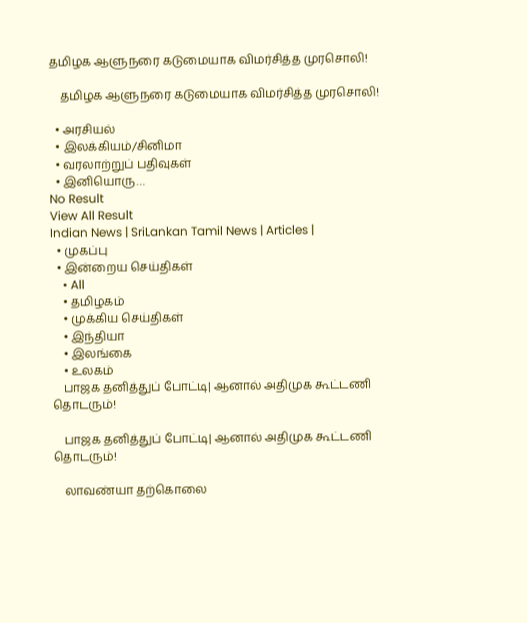தமிழக ஆளுநரை கடுமையாக விமர்சித்த முரசொலி!

    தமிழக ஆளுநரை கடுமையாக விமர்சித்த முரசொலி!

  • அரசியல்
  • இலக்கியம்/சினிமா
  • வரலாற்றுப் பதிவுகள்
  • இனியொரு…
No Result
View All Result
Indian News | SriLankan Tamil News | Articles |
  • முகப்பு
  • இன்றைய செய்திகள்
    • All
    • தமிழகம்
    • முக்கிய செய்திகள்
    • இந்தியா
    • இலங்கை
    • உலகம்
    பாஜக தனித்துப் போட்டி| ஆனால் அதிமுக கூட்டணி தொடரும்!

    பாஜக தனித்துப் போட்டி| ஆனால் அதிமுக கூட்டணி தொடரும்!

    லாவண்யா தற்கொலை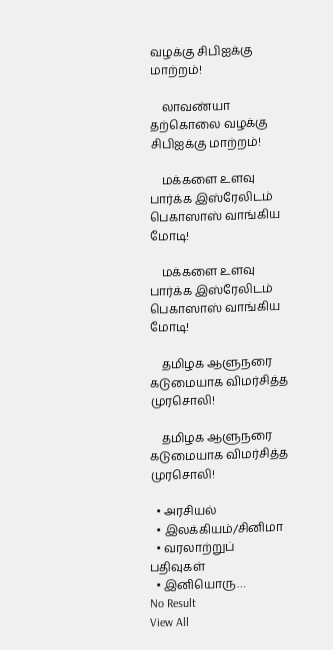வழக்கு சிபிஐக்கு மாற்றம்!

    லாவண்யா தற்கொலை வழக்கு சிபிஐக்கு மாற்றம்!

    மக்களை உளவு பார்க்க இஸ்ரேலிடம் பெகாஸாஸ் வாங்கிய மோடி!

    மக்களை உளவு பார்க்க இஸ்ரேலிடம் பெகாஸாஸ் வாங்கிய மோடி!

    தமிழக ஆளுநரை கடுமையாக விமர்சித்த முரசொலி!

    தமிழக ஆளுநரை கடுமையாக விமர்சித்த முரசொலி!

  • அரசியல்
  • இலக்கியம்/சினிமா
  • வரலாற்றுப் பதிவுகள்
  • இனியொரு…
No Result
View All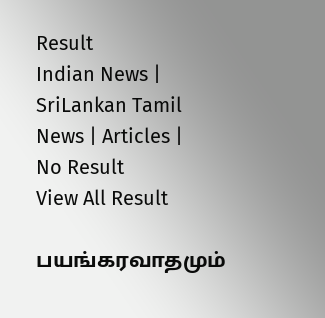Result
Indian News | SriLankan Tamil News | Articles |
No Result
View All Result

பயங்கரவாதமும்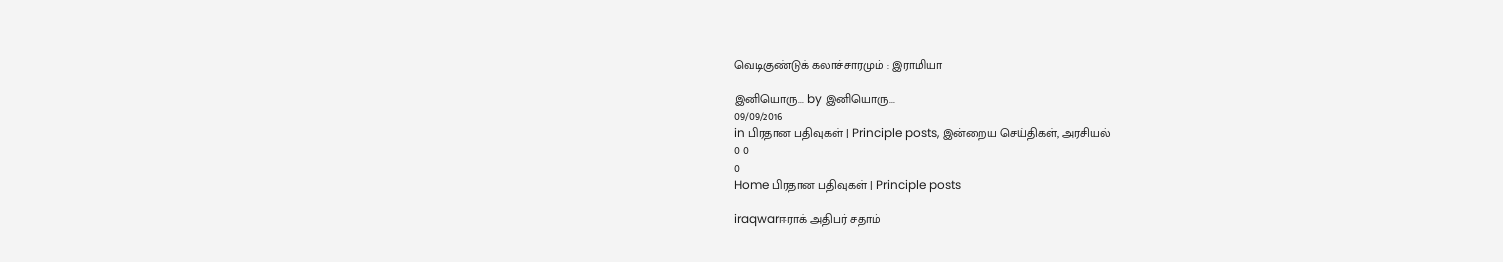வெடிகுண்டுக் கலாச்சாரமும் : இராமியா

இனியொரு... by இனியொரு...
09/09/2016
in பிரதான பதிவுகள் | Principle posts, இன்றைய செய்திகள், அரசியல்
0 0
0
Home பிரதான பதிவுகள் | Principle posts

iraqwarஈராக் அதிபர் சதாம்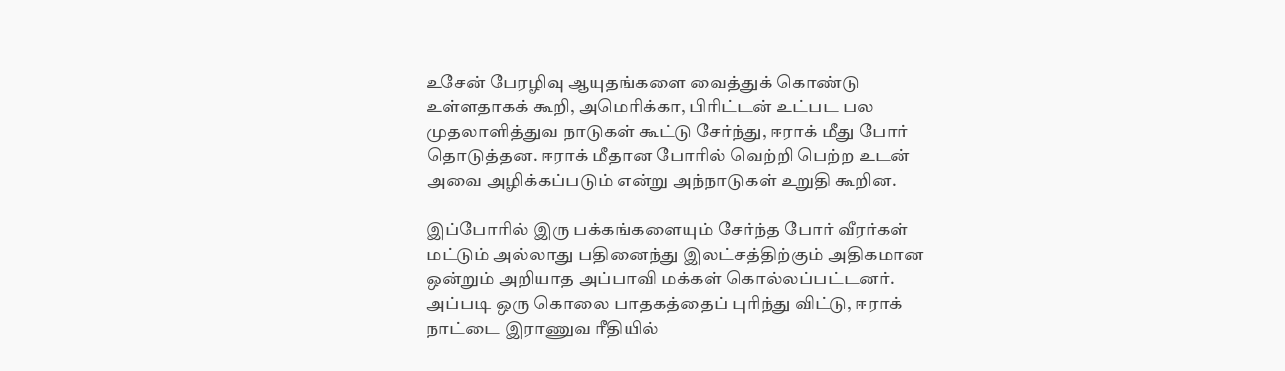உசேன் பேரழிவு ஆயுதங்களை வைத்துக் கொண்டு உள்ளதாகக் கூறி, அமெரிக்கா, பிரிட்டன் உட்பட பல முதலாளித்துவ நாடுகள் கூட்டு சேர்ந்து, ஈராக் மீது போர் தொடுத்தன. ஈராக் மீதான போரில் வெற்றி பெற்ற உடன் அவை அழிக்கப்படும் என்று அந்நாடுகள் உறுதி கூறின.

இப்போரில் இரு பக்கங்களையும் சேர்ந்த போர் வீரர்கள் மட்டும் அல்லாது பதினைந்து இலட்சத்திற்கும் அதிகமான ஒன்றும் அறியாத அப்பாவி மக்கள் கொல்லப்பட்டனர். அப்படி ஒரு கொலை பாதகத்தைப் புரிந்து விட்டு, ஈராக் நாட்டை இராணுவ ரீதியில்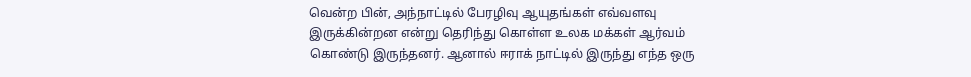வென்ற பின், அந்நாட்டில் பேரழிவு ஆயுதங்கள் எவ்வளவு இருக்கின்றன என்று தெரிந்து கொள்ள உலக மக்கள் ஆர்வம் கொண்டு இருந்தனர். ஆனால் ஈராக் நாட்டில் இருந்து எந்த ஒரு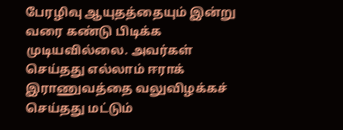பேரழிவு ஆயுதத்தையும் இன்று வரை கண்டு பிடிக்க முடியவில்லை. அவர்கள் செய்தது எல்லாம் ஈராக் இராணுவத்தை வலுவிழக்கச் செய்தது மட்டும்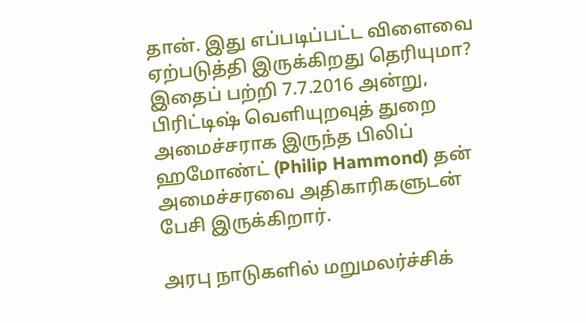தான். இது எப்படிப்பட்ட விளைவை ஏற்படுத்தி இருக்கிறது தெரியுமா? இதைப் பற்றி 7.7.2016 அன்று, பிரிட்டிஷ் வெளியுறவுத் துறை அமைச்சராக இருந்த பிலிப் ஹமோண்ட் (Philip Hammond) தன் அமைச்சரவை அதிகாரிகளுடன் பேசி இருக்கிறார்.

அரபு நாடுகளில் மறுமலர்ச்சிக்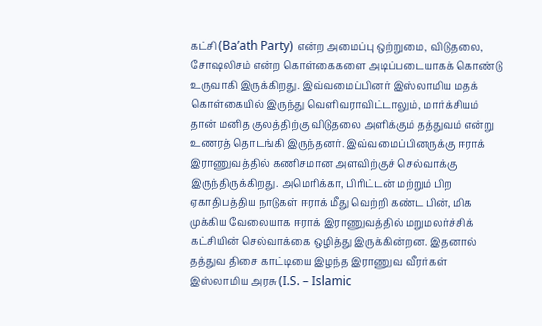கட்சி (Ba’ath Party) என்ற அமைப்பு ஒற்றுமை, விடுதலை, சோஷலிசம் என்ற கொள்கைகளை அடிப்படையாகக் கொண்டு உருவாகி இருக்கிறது. இவ்வமைப்பினர் இஸ்லாமிய மதக் கொள்கையில் இருந்து வெளிவராவிட்டாலும், மார்க்சியம் தான் மனித குலத்திற்கு விடுதலை அளிக்கும் தத்துவம் என்று உணரத் தொடங்கி இருந்தனர். இவ்வமைப்பினருக்கு ஈராக் இராணுவத்தில் கணிசமான அளவிற்குச் செல்வாக்கு இருந்திருக்கிறது. அமெரிக்கா, பிரிட்டன் மற்றும் பிற ஏகாதிபத்திய நாடுகள் ஈராக் மீது வெற்றி கண்ட பின், மிக முக்கிய வேலையாக ஈராக் இராணுவத்தில் மறுமலர்ச்சிக் கட்சியின் செல்வாக்கை ஒழித்து இருக்கின்றன. இதனால் தத்துவ திசை காட்டியை இழந்த இராணுவ வீரர்கள் இஸ்லாமிய அரசு (I.S. – Islamic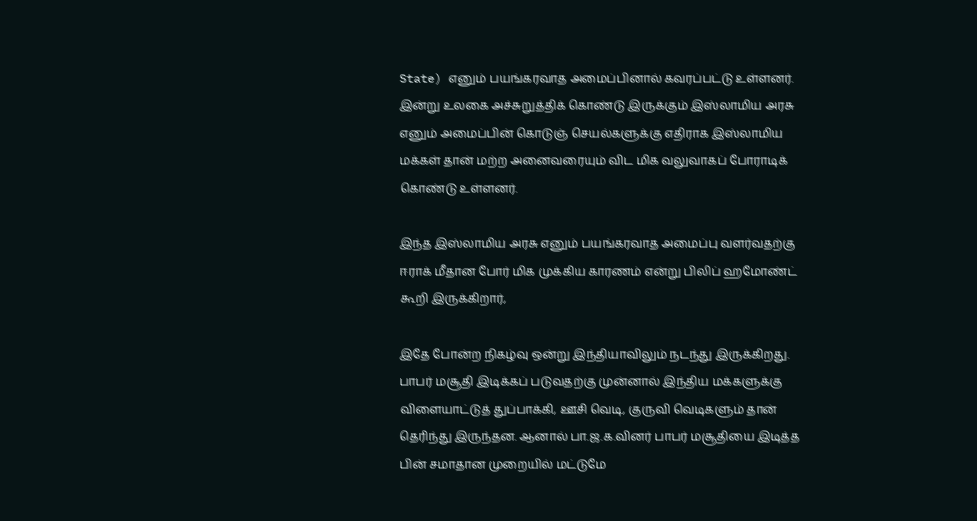State) எனும் பயங்கரவாத அமைப்பினால் கவரப்பட்டு உள்ளனர். இன்று உலகை அச்சுறுத்திக் கொண்டு இருக்கும் இஸ்லாமிய அரசு எனும் அமைப்பின் கொடுஞ் செயல்களுக்கு எதிராக இஸ்லாமிய மக்கள் தான் மற்ற அனைவரையும் விட மிக வலுவாகப் போராடிக் கொண்டு உள்ளனர்.

இந்த இஸ்லாமிய அரசு எனும் பயங்கரவாத அமைப்பு வளர்வதற்கு ஈராக் மீதான போர் மிக முக்கிய காரணம் என்று பிலிப் ஹமோண்ட் கூறி இருக்கிறார்,

இதே போன்ற நிகழ்வு ஒன்று இந்தியாவிலும் நடந்து இருக்கிறது. பாபர் மசூதி இடிக்கப் படுவதற்கு முன்னால் இந்திய மக்களுக்கு விளையாட்டுத் துப்பாக்கி, ஊசி வெடி, குருவி வெடிகளும் தான் தெரிந்து இருந்தன. ஆனால் பா.ஜ.க.வினர் பாபர் மசூதியை இடித்த பின் சமாதான முறையில் மட்டுமே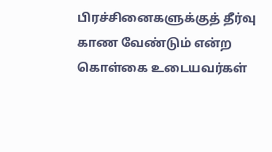பிரச்சினைகளுக்குத் தீர்வு காண வேண்டும் என்ற கொள்கை உடையவர்கள்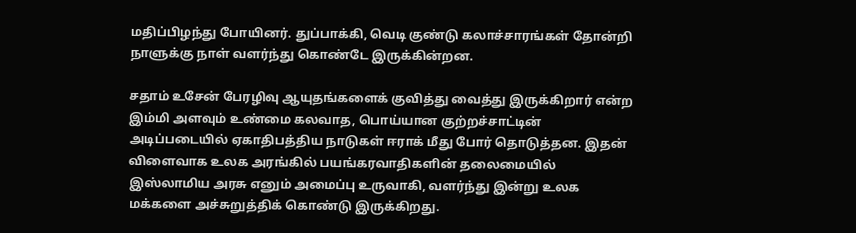மதிப்பிழந்து போயினர். துப்பாக்கி, வெடி குண்டு கலாச்சாரங்கள் தோன்றி நாளுக்கு நாள் வளர்ந்து கொண்டே இருக்கின்றன.

சதாம் உசேன் பேரழிவு ஆயுதங்களைக் குவித்து வைத்து இருக்கிறார் என்ற இம்மி அளவும் உண்மை கலவாத, பொய்யான குற்றச்சாட்டின் அடிப்படையில் ஏகாதிபத்திய நாடுகள் ஈராக் மீது போர் தொடுத்தன. இதன் விளைவாக உலக அரங்கில் பயங்கரவாதிகளின் தலைமையில் இஸ்லாமிய அரசு எனும் அமைப்பு உருவாகி, வளர்ந்து இன்று உலக மக்களை அச்சுறுத்திக் கொண்டு இருக்கிறது.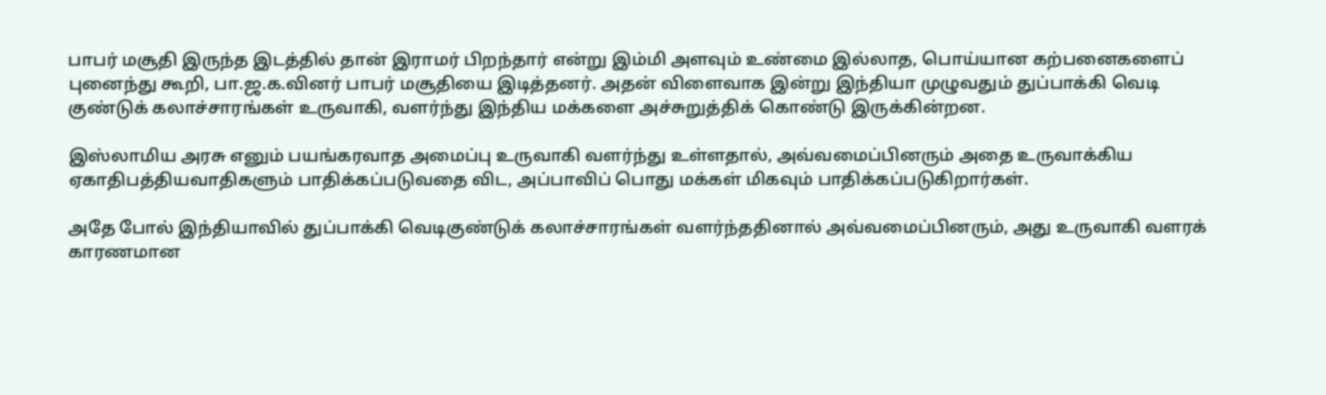பாபர் மசூதி இருந்த இடத்தில் தான் இராமர் பிறந்தார் என்று இம்மி அளவும் உண்மை இல்லாத, பொய்யான கற்பனைகளைப் புனைந்து கூறி, பா.ஜ.க.வினர் பாபர் மசூதியை இடித்தனர். அதன் விளைவாக இன்று இந்தியா முழுவதும் துப்பாக்கி வெடி குண்டுக் கலாச்சாரங்கள் உருவாகி, வளர்ந்து இந்திய மக்களை அச்சுறுத்திக் கொண்டு இருக்கின்றன.

இஸ்லாமிய அரசு எனும் பயங்கரவாத அமைப்பு உருவாகி வளர்ந்து உள்ளதால், அவ்வமைப்பினரும் அதை உருவாக்கிய ஏகாதிபத்தியவாதிகளும் பாதிக்கப்படுவதை விட, அப்பாவிப் பொது மக்கள் மிகவும் பாதிக்கப்படுகிறார்கள்.

அதே போல் இந்தியாவில் துப்பாக்கி வெடிகுண்டுக் கலாச்சாரங்கள் வளர்ந்ததினால் அவ்வமைப்பினரும், அது உருவாகி வளரக் காரணமான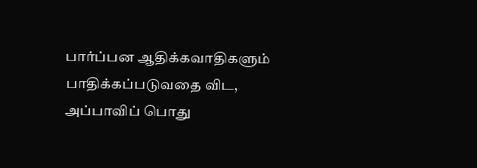பார்ப்பன ஆதிக்கவாதிகளும் பாதிக்கப்படுவதை விட, அப்பாவிப் பொது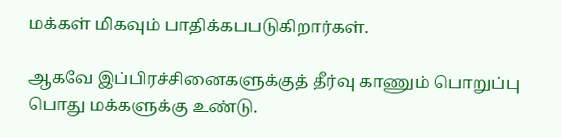மக்கள் மிகவும் பாதிக்கபபடுகிறார்கள்.

ஆகவே இப்பிரச்சினைகளுக்குத் தீர்வு காணும் பொறுப்பு பொது மக்களுக்கு உண்டு.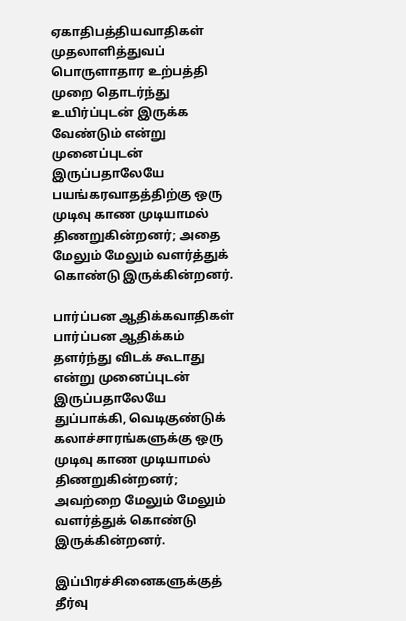ஏகாதிபத்தியவாதிகள் முதலாளித்துவப் பொருளாதார உற்பத்தி முறை தொடர்ந்து உயிர்ப்புடன் இருக்க வேண்டும் என்று முனைப்புடன் இருப்பதாலேயே பயங்கரவாதத்திற்கு ஒரு முடிவு காண முடியாமல் திணறுகின்றனர்; அதை மேலும் மேலும் வளர்த்துக் கொண்டு இருக்கின்றனர்.

பார்ப்பன ஆதிக்கவாதிகள் பார்ப்பன ஆதிக்கம் தளர்ந்து விடக் கூடாது என்று முனைப்புடன் இருப்பதாலேயே துப்பாக்கி, வெடிகுண்டுக் கலாச்சாரங்களுக்கு ஒரு முடிவு காண முடியாமல் திணறுகின்றனர்; அவற்றை மேலும் மேலும் வளர்த்துக் கொண்டு இருக்கின்றனர்.

இப்பிரச்சினைகளுக்குத் தீர்வு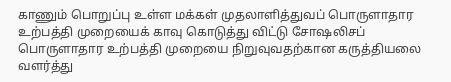காணும் பொறுப்பு உள்ள மக்கள் முதலாளித்துவப் பொருளாதார உற்பத்தி முறையைக் காவு கொடுத்து விட்டு சோஷலிசப் பொருளாதார உற்பத்தி முறையை நிறுவுவதற்கான கருத்தியலை வளர்த்து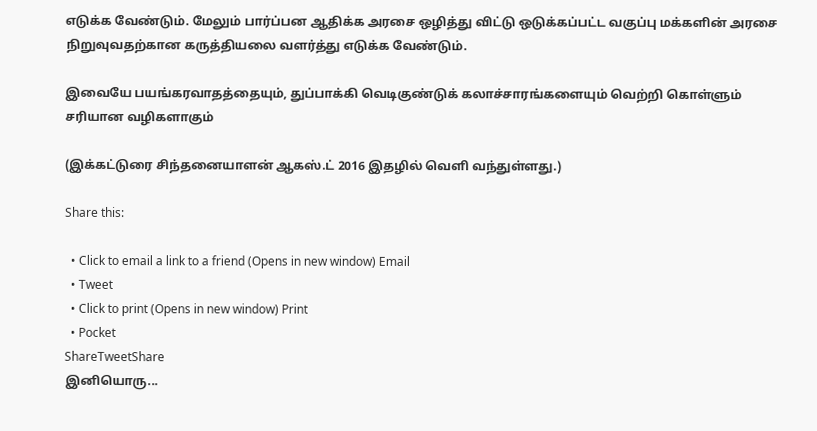எடுக்க வேண்டும். மேலும் பார்ப்பன ஆதிக்க அரசை ஒழித்து விட்டு ஒடுக்கப்பட்ட வகுப்பு மக்களின் அரசை நிறுவுவதற்கான கருத்தியலை வளர்த்து எடுக்க வேண்டும்.

இவையே பயங்கரவாதத்தையும், துப்பாக்கி வெடிகுண்டுக் கலாச்சாரங்களையும் வெற்றி கொள்ளும் சரியான வழிகளாகும்

(இக்கட்டுரை சிந்தனையாளன் ஆகஸ்.ட் 2016 இதழில் வெளி வந்துள்ளது.)

Share this:

  • Click to email a link to a friend (Opens in new window) Email
  • Tweet
  • Click to print (Opens in new window) Print
  • Pocket
ShareTweetShare
இனியொரு...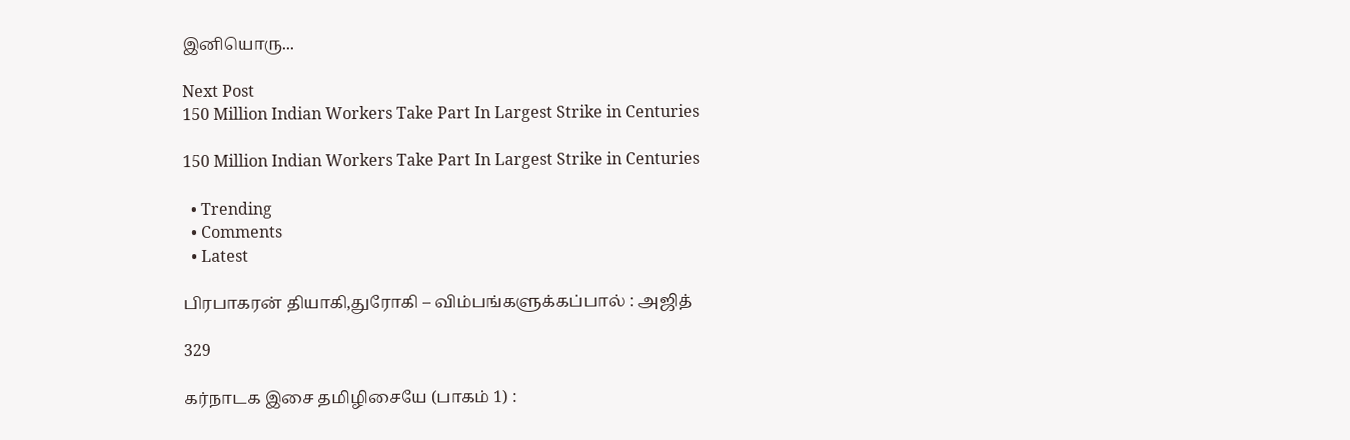இனியொரு...

Next Post
150 Million Indian Workers Take Part In Largest Strike in Centuries

150 Million Indian Workers Take Part In Largest Strike in Centuries

  • Trending
  • Comments
  • Latest

பிரபாகரன் தியாகி,துரோகி – விம்பங்களுக்கப்பால் : அஜித்

329

கர்நாடக இசை தமிழிசையே (பாகம் 1) :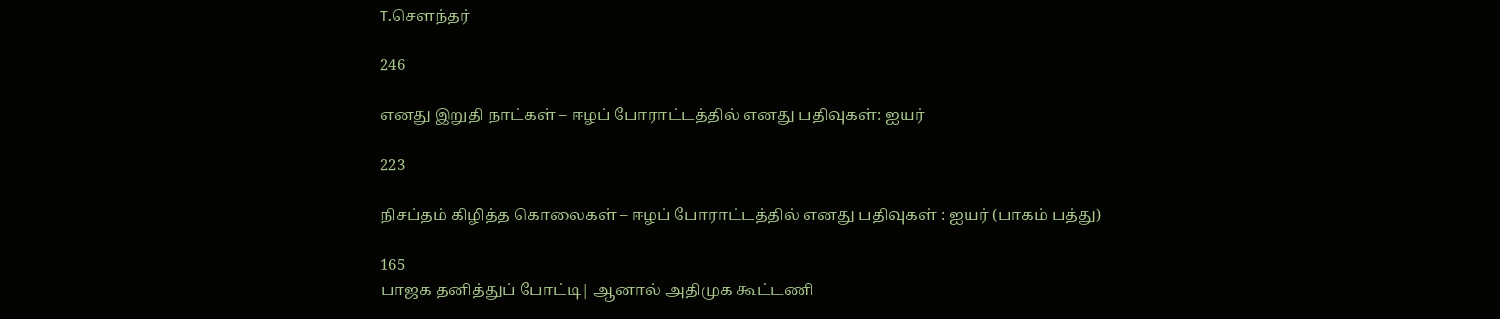T.செளந்தர்

246

எனது இறுதி நாட்கள் – ஈழப் போராட்டத்தில் எனது பதிவுகள்: ஐயர்

223

நிசப்தம் கிழித்த கொலைகள் – ஈழப் போராட்டத்தில் எனது பதிவுகள் : ஐயர் (பாகம் பத்து)

165
பாஜக தனித்துப் போட்டி| ஆனால் அதிமுக கூட்டணி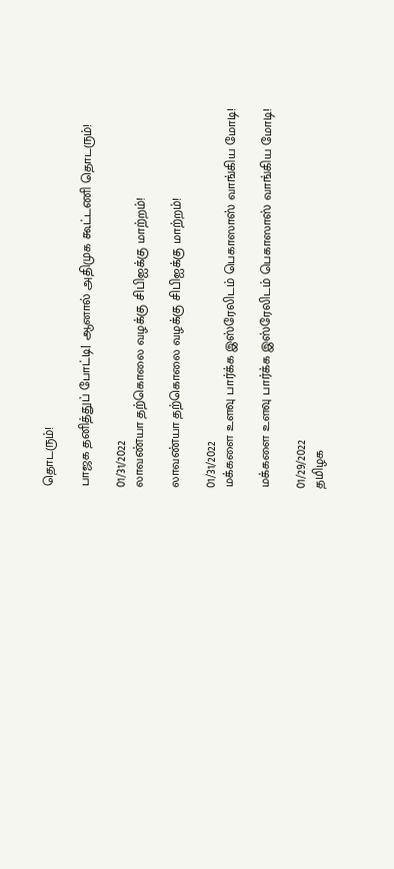தொடரும்!

பாஜக தனித்துப் போட்டி| ஆனால் அதிமுக கூட்டணி தொடரும்!

01/31/2022
லாவண்யா தற்கொலை வழக்கு சிபிஐக்கு மாற்றம்!

லாவண்யா தற்கொலை வழக்கு சிபிஐக்கு மாற்றம்!

01/31/2022
மக்களை உளவு பார்க்க இஸ்ரேலிடம் பெகாஸாஸ் வாங்கிய மோடி!

மக்களை உளவு பார்க்க இஸ்ரேலிடம் பெகாஸாஸ் வாங்கிய மோடி!

01/29/2022
தமிழக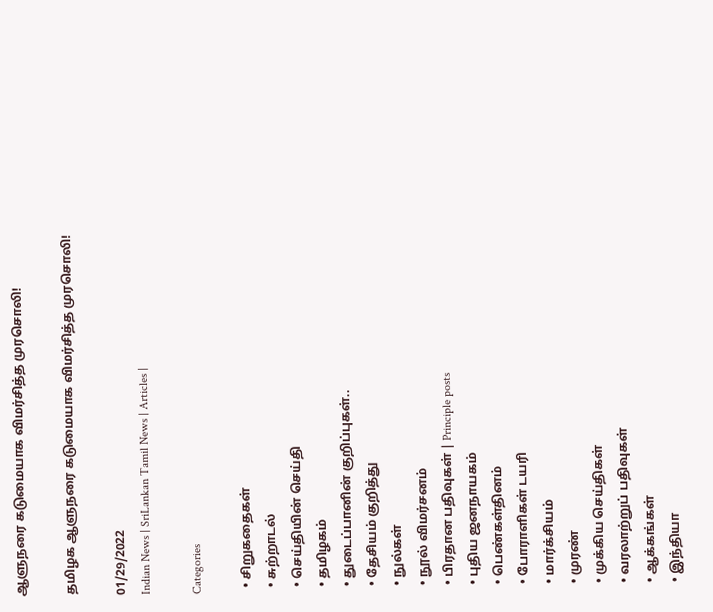ஆளுநரை கடுமையாக விமர்சித்த முரசொலி!

தமிழக ஆளுநரை கடுமையாக விமர்சித்த முரசொலி!

01/29/2022
Indian News | SriLankan Tamil News | Articles |

Categories

  • சிறுகதைகள்
  • சுற்றாடல்
  • செய்தியின் செய்தி
  • தமிழகம்
  • துடைப்பானின் குறிப்புகள்..
  • தேசியம் குறித்து
  • நுல்கள்
  • நூல் விமர்சனம்
  • பிரதான பதிவுகள் | Principle posts
  • புதிய ஜனநாயகம்
  • பெண்கள்தினம்
  • போராளிகள் டயரி
  • மார்க்சியம்
  • முரண்
  • முக்கிய செய்திகள்
  • வரலாற்றுப் பதிவுகள்
  • ஆக்கங்கள்
  • இந்தியா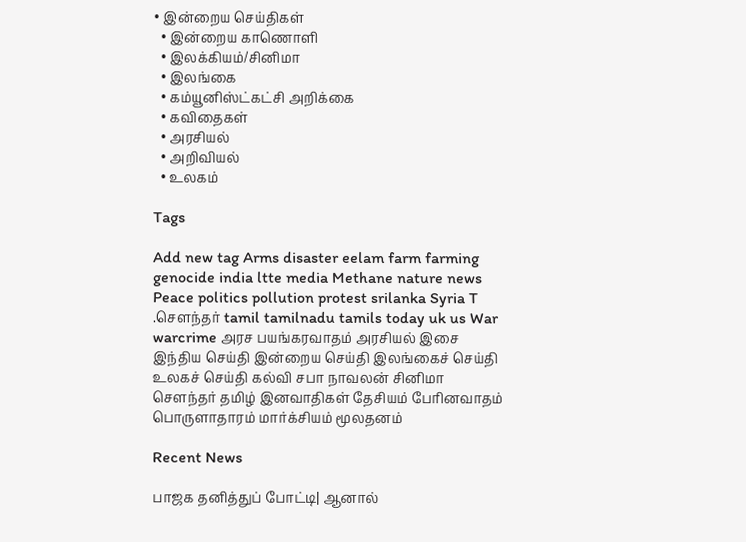• இன்றைய செய்திகள்
  • இன்றைய காணொளி
  • இலக்கியம்/சினிமா
  • இலங்கை
  • கம்யூனிஸ்ட்கட்சி அறிக்கை
  • கவிதைகள்
  • அரசியல்
  • அறிவியல்
  • உலகம்

Tags

Add new tag Arms disaster eelam farm farming genocide india ltte media Methane nature news Peace politics pollution protest srilanka Syria T .சௌந்தர் tamil tamilnadu tamils today uk us War warcrime அரச பயங்கரவாதம் அரசியல் இசை இந்திய செய்தி இன்றைய செய்தி இலங்கைச் செய்தி உலகச் செய்தி கல்வி சபா நாவலன் சினிமா சௌந்தர் தமிழ் இனவாதிகள் தேசியம் பேரினவாதம் பொருளாதாரம் மார்க்சியம் மூலதனம்

Recent News

பாஜக தனித்துப் போட்டி| ஆனால்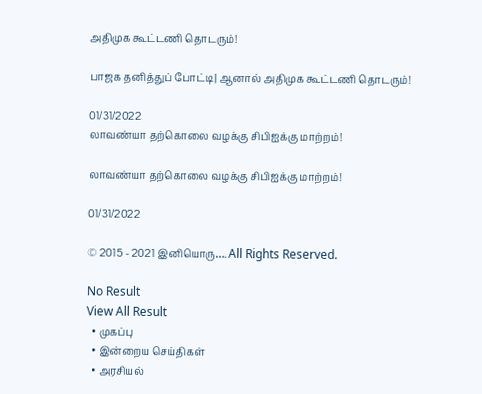அதிமுக கூட்டணி தொடரும்!

பாஜக தனித்துப் போட்டி| ஆனால் அதிமுக கூட்டணி தொடரும்!

01/31/2022
லாவண்யா தற்கொலை வழக்கு சிபிஐக்கு மாற்றம்!

லாவண்யா தற்கொலை வழக்கு சிபிஐக்கு மாற்றம்!

01/31/2022

© 2015 - 2021 இனியொரு…. All Rights Reserved.

No Result
View All Result
  • முகப்பு
  • இன்றைய செய்திகள்
  • அரசியல்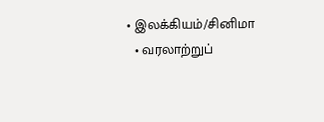• இலக்கியம்/சினிமா
  • வரலாற்றுப்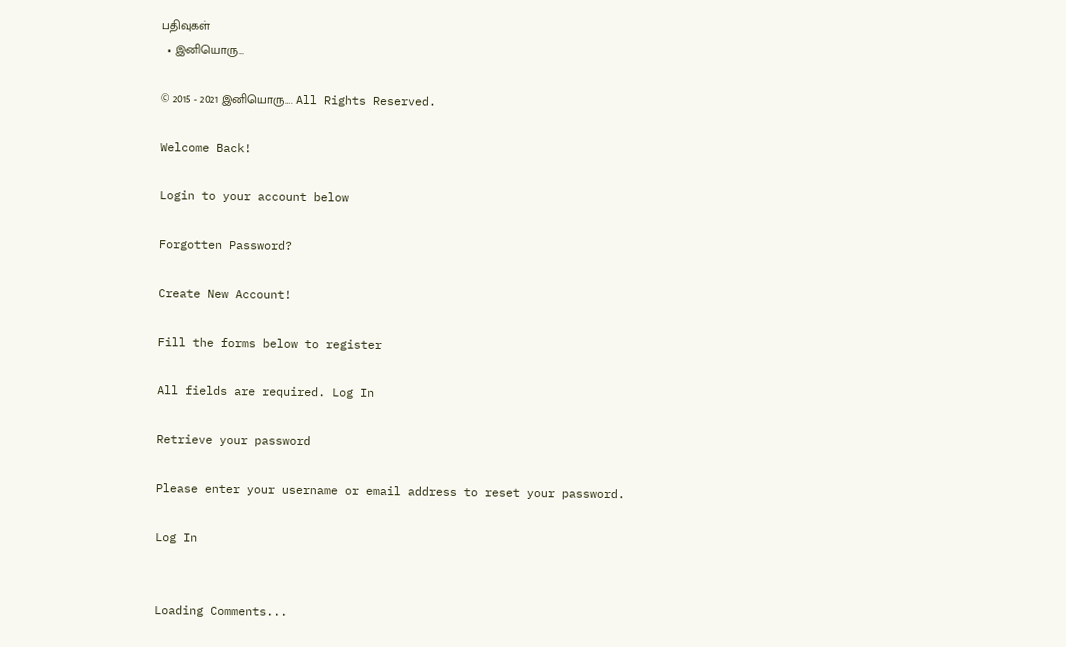பதிவுகள்
  • இனியொரு…

© 2015 - 2021 இனியொரு…. All Rights Reserved.

Welcome Back!

Login to your account below

Forgotten Password?

Create New Account!

Fill the forms below to register

All fields are required. Log In

Retrieve your password

Please enter your username or email address to reset your password.

Log In


Loading Comments...